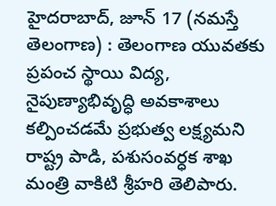హైదరాబాద్, జూన్ 17 (నమస్తే తెలంగాణ) : తెలంగాణ యువతకు ప్రపంచ స్థాయి విద్య, నైపుణ్యాభివృద్ధి అవకాశాలు కల్పించడమే ప్రభుత్వ లక్ష్యమని రాష్ట్ర పాడి, పశుసంవర్ధక శాఖ మంత్రి వాకిటి శ్రీహరి తెలిపారు.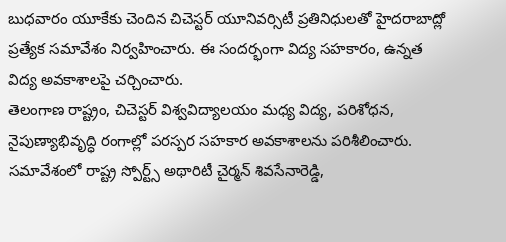బుధవారం యూకేకు చెందిన చిచెస్టర్ యూనివర్సిటీ ప్రతినిధులతో హైదరాబాద్లో ప్రత్యేక సమావేశం నిర్వహించారు. ఈ సందర్భంగా విద్య సహకారం, ఉన్నత విద్య అవకాశాలపై చర్చించారు.
తెలంగాణ రాష్ట్రం, చిచెస్టర్ విశ్వవిద్యాలయం మధ్య విద్య, పరిశోధన, నైపుణ్యాభివృద్ధి రంగాల్లో పరస్పర సహకార అవకాశాలను పరిశీలించారు. సమావేశంలో రాష్ట్ర స్పోర్ట్స్ అథారిటీ చైర్మన్ శివసేనారెడ్డి,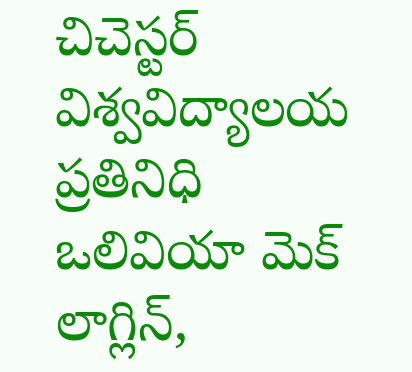చిచెస్టర్ విశ్వవిద్యాలయ ప్రతినిధి ఒలివియా మెక్ లాగ్లిన్,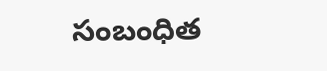సంబంధిత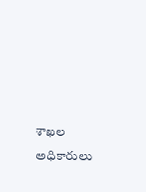శాఖల అధికారులు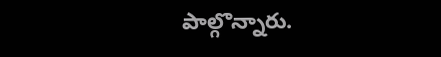పాల్గొన్నారు.